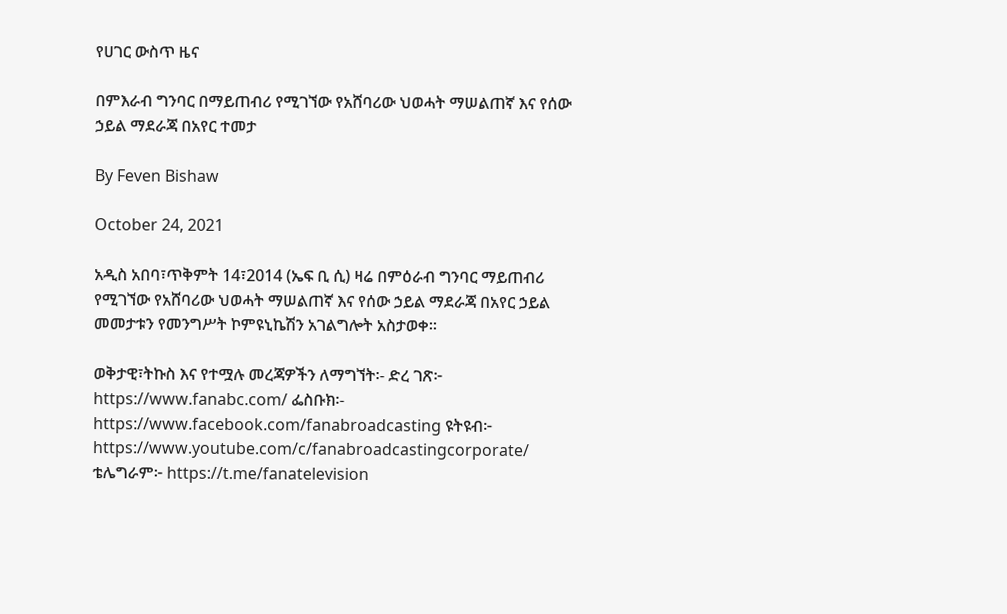የሀገር ውስጥ ዜና

በምእራብ ግንባር በማይጠብሪ የሚገኘው የአሸባሪው ህወሓት ማሠልጠኛ እና የሰው ኃይል ማደራጃ በአየር ተመታ

By Feven Bishaw

October 24, 2021

አዲስ አበባ፣ጥቅምት 14፣2014 (ኤፍ ቢ ሲ) ዛሬ በምዕራብ ግንባር ማይጠብሪ የሚገኘው የአሸባሪው ህወሓት ማሠልጠኛ እና የሰው ኃይል ማደራጃ በአየር ኃይል መመታቱን የመንግሥት ኮምዩኒኬሽን አገልግሎት አስታወቀ።

ወቅታዊ፣ትኩስ እና የተሟሉ መረጃዎችን ለማግኘት፡- ድረ ገጽ፦ https://www.fanabc.com/ ፌስቡክ፡- https://www.facebook.com/fanabroadcasting ዩትዩብ፦ https://www.youtube.com/c/fanabroadcastingcorporate/ ቴሌግራም፦ https://t.me/fanatelevision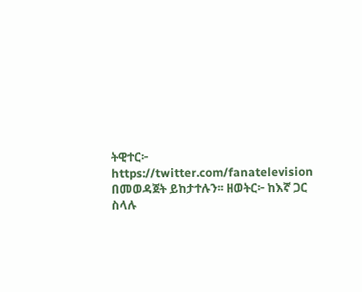ትዊተር፦ https://twitter.com/fanatelevision በመወዳጀት ይከታተሉን፡፡ ዘወትር፦ ከእኛ ጋር ስላሉ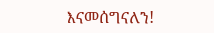እናመሰግናለን!